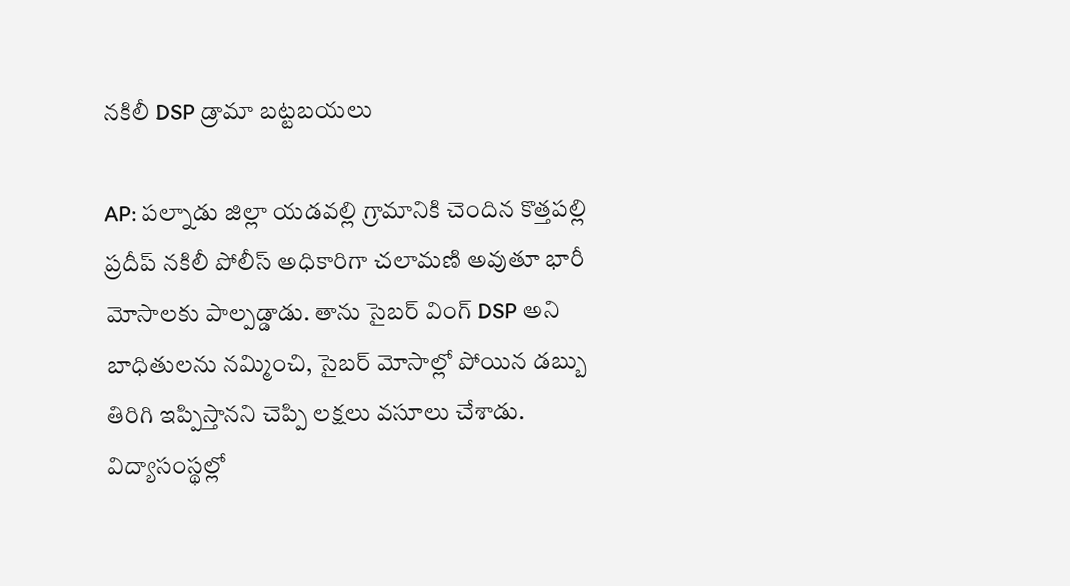నకిలీ DSP డ్రామా బట్టబయలు

AP: పల్నాడు జిల్లా యడవల్లి గ్రామానికి చెందిన కొత్తపల్లి ప్రదీప్ నకిలీ పోలీస్ అధికారిగా చలామణి అవుతూ భారీ మోసాలకు పాల్పడ్డాడు. తాను సైబర్ వింగ్ DSP అని బాధితులను నమ్మించి, సైబర్ మోసాల్లో పోయిన డబ్బు తిరిగి ఇప్పిస్తానని చెప్పి లక్షలు వసూలు చేశాడు. విద్యాసంస్థల్లో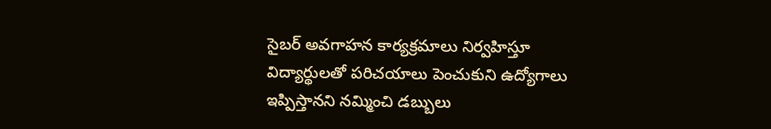సైబర్ అవగాహన కార్యక్రమాలు నిర్వహిస్తూ విద్యార్థులతో పరిచయాలు పెంచుకుని ఉద్యోగాలు ఇప్పిస్తానని నమ్మించి డబ్బులు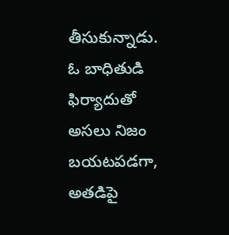తీసుకున్నాడు. ఓ బాధితుడి ఫిర్యాదుతో అసలు నిజం బయటపడగా, అతడిపై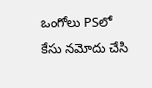ఒంగోలు PSలో కేసు నమోదు చేసి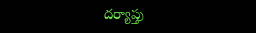దర్యాప్తు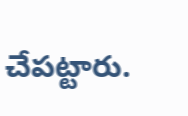చేపట్టారు.